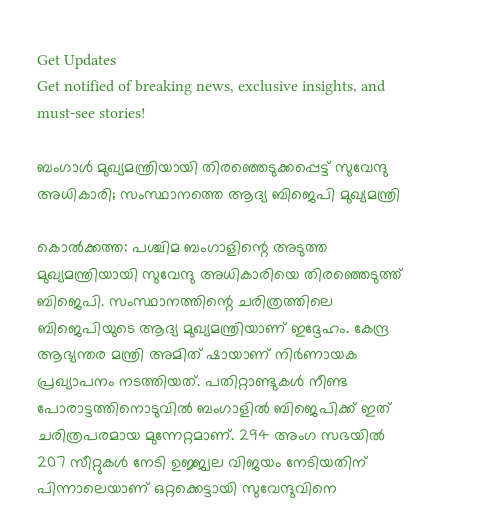Get Updates
Get notified of breaking news, exclusive insights, and must-see stories!

ബംഗാൾ മുഖ്യമന്ത്രിയായി തിരഞ്ഞെടുക്കപ്പെട്ട് സുവേന്ദു അധികാരി; സംസ്ഥാനത്തെ ആദ്യ ബിജെപി മുഖ്യമന്ത്രി

കൊൽക്കത്ത: പശ്ചിമ ബംഗാളിന്റെ അടുത്ത മുഖ്യമന്ത്രിയായി സുവേന്ദു അധികാരിയെ തിരഞ്ഞെടുത്ത് ബിജെപി. സംസ്ഥാനത്തിന്റെ ചരിത്രത്തിലെ ബിജെപിയുടെ ആദ്യ മുഖ്യമന്ത്രിയാണ് ഇദ്ദേഹം. കേന്ദ്ര ആഭ്യന്തര മന്ത്രി അമിത് ഷായാണ് നിർണായക പ്രഖ്യാപനം നടത്തിയത്. പതിറ്റാണ്ടുകൾ നീണ്ട പോരാട്ടത്തിനൊടുവിൽ ബംഗാളിൽ ബിജെപിക്ക് ഇത് ചരിത്രപരമായ മുന്നേറ്റമാണ്. 294 അംഗ സഭയിൽ 207 സീറ്റുകൾ നേടി ഉജ്ജ്വല വിജയം നേടിയതിന് പിന്നാലെയാണ് ഒറ്റക്കെട്ടായി സുവേന്ദുവിനെ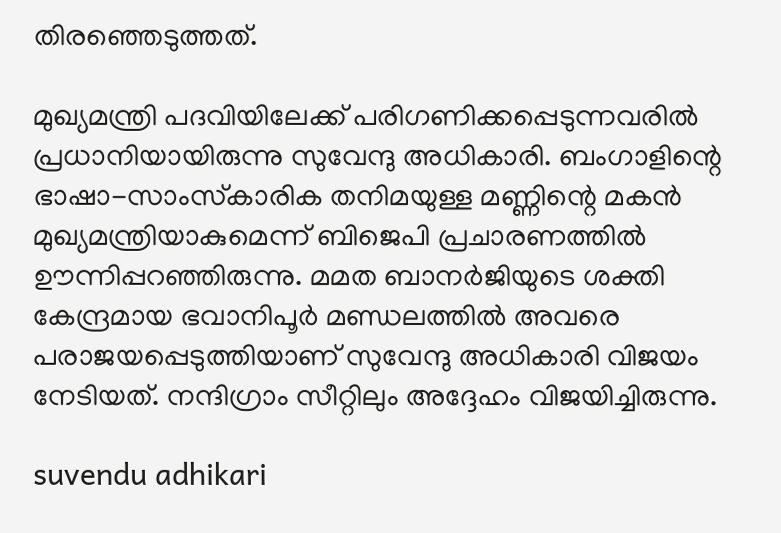തിരഞ്ഞെടുത്തത്.

മുഖ്യമന്ത്രി പദവിയിലേക്ക് പരിഗണിക്കപ്പെടുന്നവരിൽ പ്രധാനിയായിരുന്നു സുവേന്ദു അധികാരി. ബംഗാളിന്റെ ഭാഷാ-സാംസ്‌കാരിക തനിമയുള്ള മണ്ണിന്റെ മകൻ മുഖ്യമന്ത്രിയാകുമെന്ന് ബിജെപി പ്രചാരണത്തിൽ ഊന്നിപ്പറഞ്ഞിരുന്നു. മമത ബാനർജിയുടെ ശക്തി കേന്ദ്രമായ ഭവാനിപൂർ മണ്ഡലത്തിൽ അവരെ പരാജയപ്പെടുത്തിയാണ് സുവേന്ദു അധികാരി വിജയം നേടിയത്. നന്ദിഗ്രാം സീറ്റിലും അദ്ദേഹം വിജയിച്ചിരുന്നു.

suvendu adhikari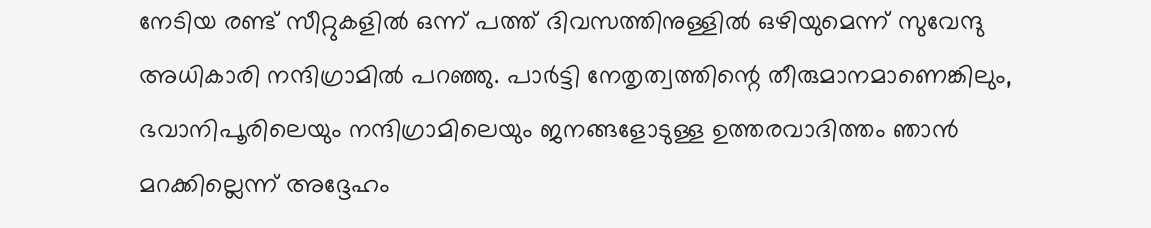നേടിയ രണ്ട് സീറ്റുകളിൽ ഒന്ന് പത്ത് ദിവസത്തിനുള്ളിൽ ഒഴിയുമെന്ന് സുവേന്ദു അധികാരി നന്ദിഗ്രാമിൽ പറഞ്ഞു. പാർട്ടി നേതൃത്വത്തിന്റെ തീരുമാനമാണെങ്കിലും, ഭവാനിപൂരിലെയും നന്ദിഗ്രാമിലെയും ജനങ്ങളോടുള്ള ഉത്തരവാദിത്തം ഞാൻ മറക്കില്ലെന്ന് അദ്ദേഹം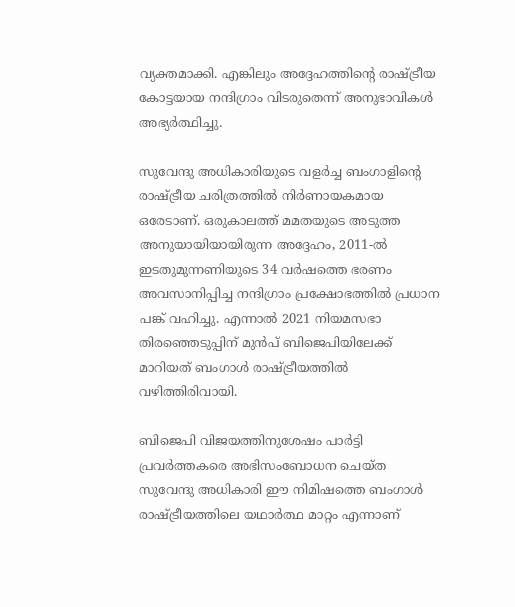വ്യക്തമാക്കി. എങ്കിലും അദ്ദേഹത്തിന്റെ രാഷ്ട്രീയ കോട്ടയായ നന്ദിഗ്രാം വിടരുതെന്ന് അനുഭാവികൾ അഭ്യർത്ഥിച്ചു.

സുവേന്ദു അധികാരിയുടെ വളർച്ച ബംഗാളിന്റെ രാഷ്ട്രീയ ചരിത്രത്തിൽ നിർണായകമായ ഒരേടാണ്. ഒരുകാലത്ത് മമതയുടെ അടുത്ത അനുയായിയായിരുന്ന അദ്ദേഹം, 2011-ൽ ഇടതുമുന്നണിയുടെ 34 വർഷത്തെ ഭരണം അവസാനിപ്പിച്ച നന്ദിഗ്രാം പ്രക്ഷോഭത്തിൽ പ്രധാന പങ്ക് വഹിച്ചു. എന്നാൽ 2021 നിയമസഭാ തിരഞ്ഞെടുപ്പിന് മുൻപ് ബിജെപിയിലേക്ക് മാറിയത് ബംഗാൾ രാഷ്ട്രീയത്തിൽ വഴിത്തിരിവായി.

ബിജെപി വിജയത്തിനുശേഷം പാർട്ടി പ്രവർത്തകരെ അഭിസംബോധന ചെയ്‌ത സുവേന്ദു അധികാരി ഈ നിമിഷത്തെ ബംഗാൾ രാഷ്ട്രീയത്തിലെ യഥാർത്ഥ മാറ്റം എന്നാണ്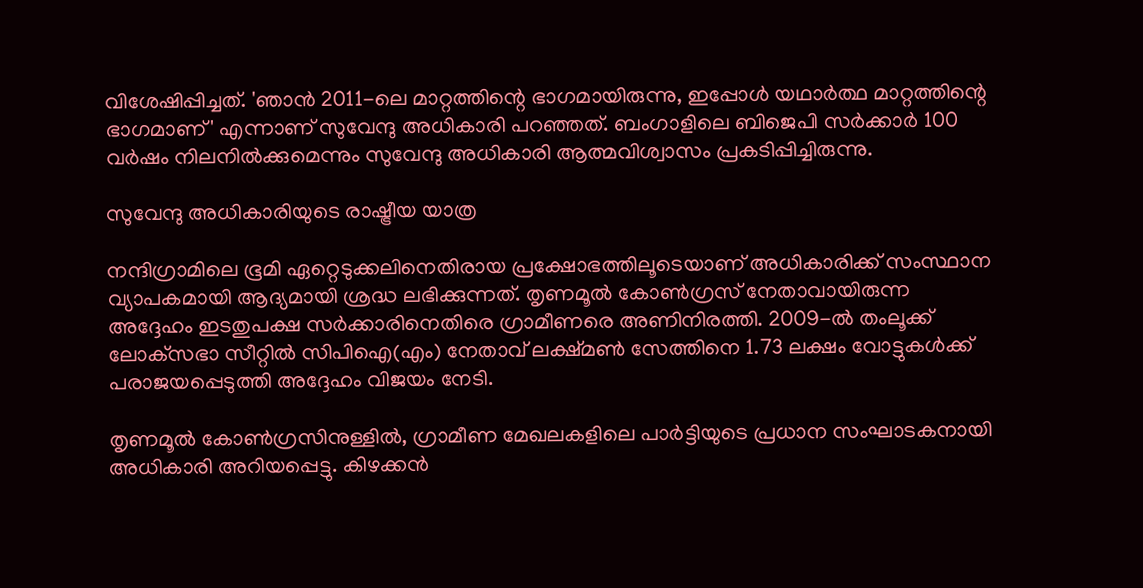വിശേഷിപ്പിച്ചത്. 'ഞാൻ 2011-ലെ മാറ്റത്തിന്റെ ഭാഗമായിരുന്നു, ഇപ്പോൾ യഥാർത്ഥ മാറ്റത്തിന്റെ ഭാഗമാണ്' എന്നാണ് സുവേന്ദു അധികാരി പറഞ്ഞത്. ബംഗാളിലെ ബിജെപി സർക്കാർ 100 വർഷം നിലനിൽക്കുമെന്നും സുവേന്ദു അധികാരി ആത്മവിശ്വാസം പ്രകടിപ്പിച്ചിരുന്നു.

സുവേന്ദു അധികാരിയുടെ രാഷ്ട്രീയ യാത്ര

നന്ദിഗ്രാമിലെ ഭൂമി ഏറ്റെടുക്കലിനെതിരായ പ്രക്ഷോഭത്തിലൂടെയാണ് അധികാരിക്ക് സംസ്ഥാന വ്യാപകമായി ആദ്യമായി ശ്രദ്ധ ലഭിക്കുന്നത്. തൃണമൂൽ കോൺഗ്രസ് നേതാവായിരുന്ന അദ്ദേഹം ഇടതുപക്ഷ സർക്കാരിനെതിരെ ഗ്രാമീണരെ അണിനിരത്തി. 2009-ൽ തംലൂക്ക് ലോക്‌സഭാ സീറ്റിൽ സിപിഐ(എം) നേതാവ് ലക്ഷ്‌മൺ സേത്തിനെ 1.73 ലക്ഷം വോട്ടുകൾക്ക് പരാജയപ്പെടുത്തി അദ്ദേഹം വിജയം നേടി.

തൃണമൂൽ കോൺഗ്രസിനുള്ളിൽ, ഗ്രാമീണ മേഖലകളിലെ പാർട്ടിയുടെ പ്രധാന സംഘാടകനായി അധികാരി അറിയപ്പെട്ടു. കിഴക്കൻ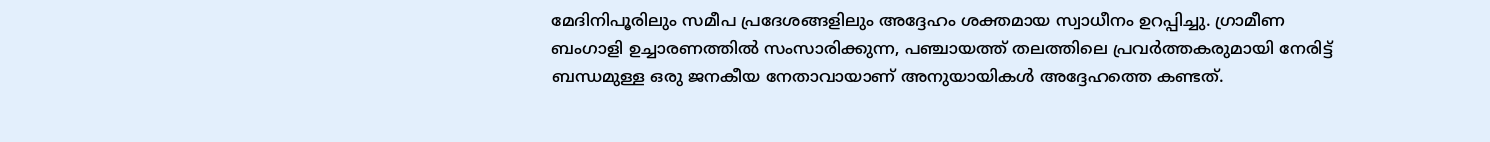മേദിനിപൂരിലും സമീപ പ്രദേശങ്ങളിലും അദ്ദേഹം ശക്തമായ സ്വാധീനം ഉറപ്പിച്ചു. ഗ്രാമീണ ബംഗാളി ഉച്ചാരണത്തിൽ സംസാരിക്കുന്ന, പഞ്ചായത്ത് തലത്തിലെ പ്രവർത്തകരുമായി നേരിട്ട് ബന്ധമുള്ള ഒരു ജനകീയ നേതാവായാണ് അനുയായികൾ അദ്ദേഹത്തെ കണ്ടത്.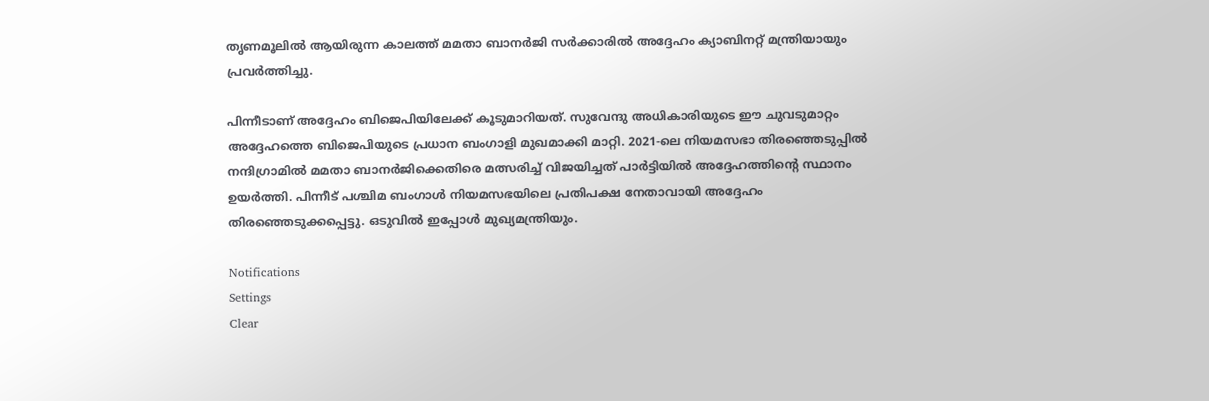തൃണമൂലിൽ ആയിരുന്ന കാലത്ത് മമതാ ബാനർജി സർക്കാരിൽ അദ്ദേഹം ക്യാബിനറ്റ് മന്ത്രിയായും പ്രവർത്തിച്ചു.

പിന്നീടാണ് അദ്ദേഹം ബിജെപിയിലേക്ക് കൂടുമാറിയത്. സുവേന്ദു അധികാരിയുടെ ഈ ചുവടുമാറ്റം അദ്ദേഹത്തെ ബിജെപിയുടെ പ്രധാന ബംഗാളി മുഖമാക്കി മാറ്റി. 2021-ലെ നിയമസഭാ തിരഞ്ഞെടുപ്പിൽ നന്ദിഗ്രാമിൽ മമതാ ബാനർജിക്കെതിരെ മത്സരിച്ച് വിജയിച്ചത് പാർട്ടിയിൽ അദ്ദേഹത്തിന്റെ സ്ഥാനം ഉയർത്തി. പിന്നീട് പശ്ചിമ ബംഗാൾ നിയമസഭയിലെ പ്രതിപക്ഷ നേതാവായി അദ്ദേഹം തിരഞ്ഞെടുക്കപ്പെട്ടു. ഒടുവിൽ ഇപ്പോൾ മുഖ്യമന്ത്രിയും.

Notifications
Settings
Clear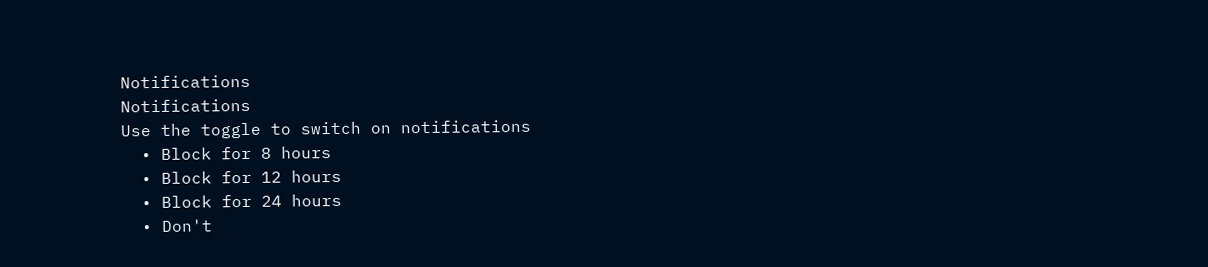Notifications
Notifications
Use the toggle to switch on notifications
  • Block for 8 hours
  • Block for 12 hours
  • Block for 24 hours
  • Don't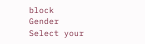block
Gender
Select your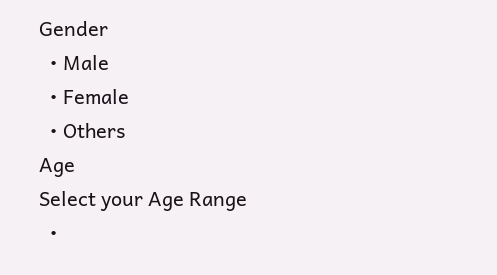Gender
  • Male
  • Female
  • Others
Age
Select your Age Range
  •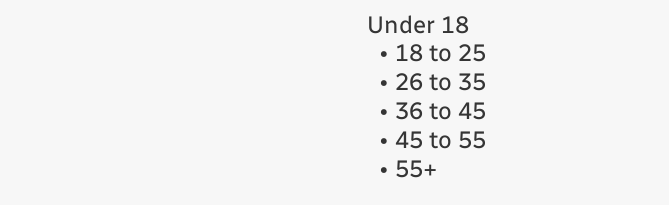Under 18
  • 18 to 25
  • 26 to 35
  • 36 to 45
  • 45 to 55
  • 55+